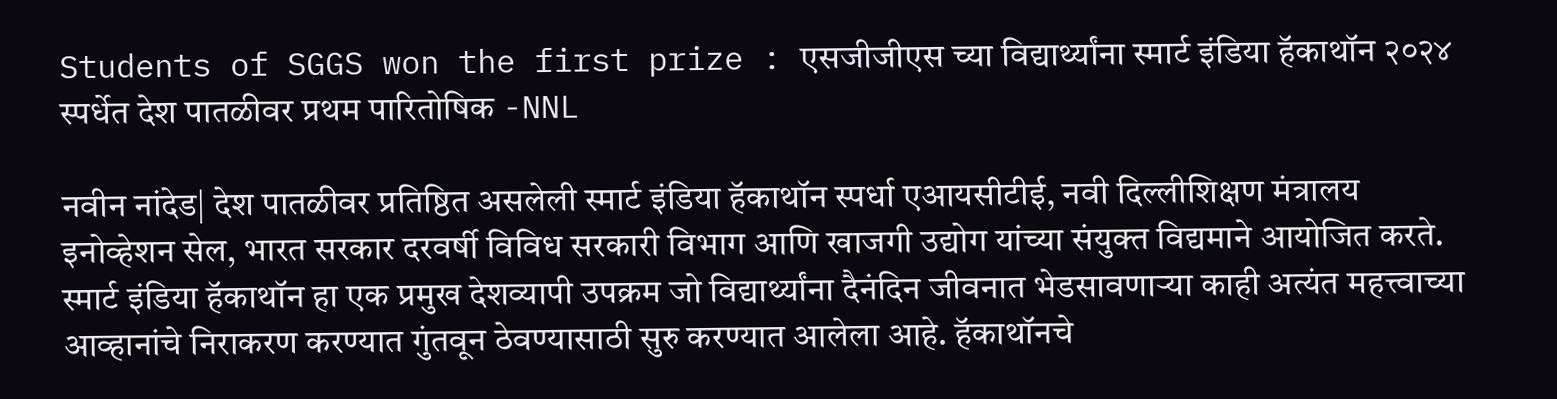Students of SGGS won the first prize : एसजीजीएस च्या विद्यार्थ्यांना स्मार्ट इंडिया हॅकाथॉन २०२४ स्पर्धेत देश पातळीवर प्रथम पारितोषिक -NNL

नवीन नांदेड| देश पातळीवर प्रतिष्ठित असलेली स्मार्ट इंडिया हॅकाथॉन स्पर्धा एआयसीटीई, नवी दिल्लीशिक्षण मंत्रालय इनोव्हेशन सेल, भारत सरकार दरवर्षी विविध सरकारी विभाग आणि खाजगी उद्योग यांच्या संयुक्त विद्यमाने आयोजित करते. स्मार्ट इंडिया हॅकाथॉन हा एक प्रमुख देशव्यापी उपक्रम जो विद्यार्थ्यांना दैनंदिन जीवनात भेडसावणाऱ्या काही अत्यंत महत्त्वाच्या आव्हानांचे निराकरण करण्यात गुंतवून ठेवण्यासाठी सुरु करण्यात आलेला आहे. हॅकाथॉनचे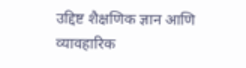उद्दिष्ट शैक्षणिक ज्ञान आणि व्यावहारिक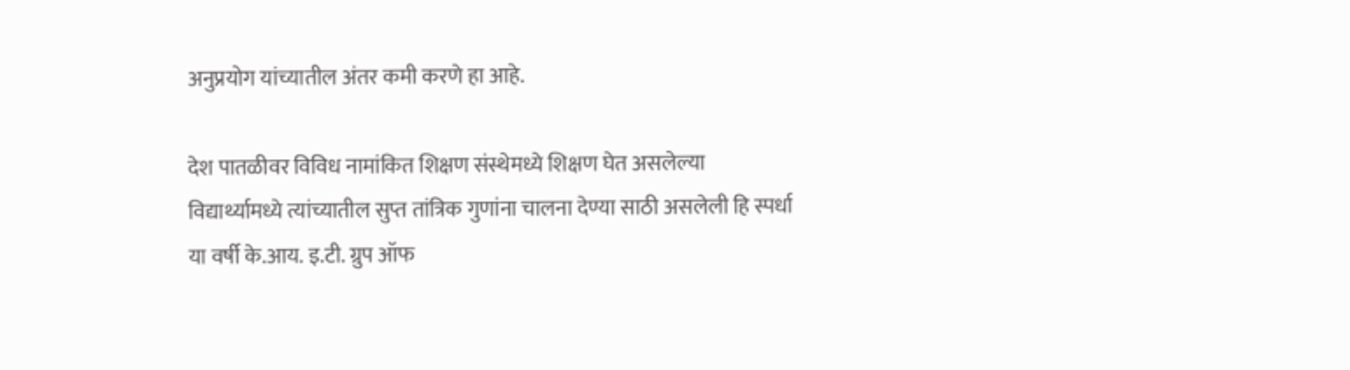अनुप्रयोग यांच्यातील अंतर कमी करणे हा आहे.

देश पातळीवर विविध नामांकित शिक्षण संस्थेमध्ये शिक्षण घेत असलेल्या विद्यार्थ्यामध्ये त्यांच्यातील सुप्त तांत्रिक गुणांना चालना देण्या साठी असलेली हि स्पर्धा या वर्षी के.आय. इ.टी. ग्रुप ऑफ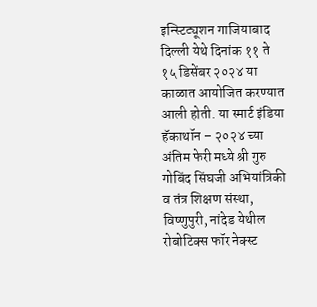इन्स्टिट्यूशन गाजियाबाद दिल्ली येथे दिनांक ११ ते १५ डिसेंबर २०२४ या काळात आयोजित करण्यात आली होती. या स्मार्ट इंडिया हॅकाथॉन – २०२४ च्या अंतिम फेरी मध्ये श्री गुरु गोबिंद सिंघजी अभियांत्रिकी व तंत्र शिक्षण संस्था, विष्णुपुरी, नांदेड येथील रोबोटिक्स फॉर नेक्स्ट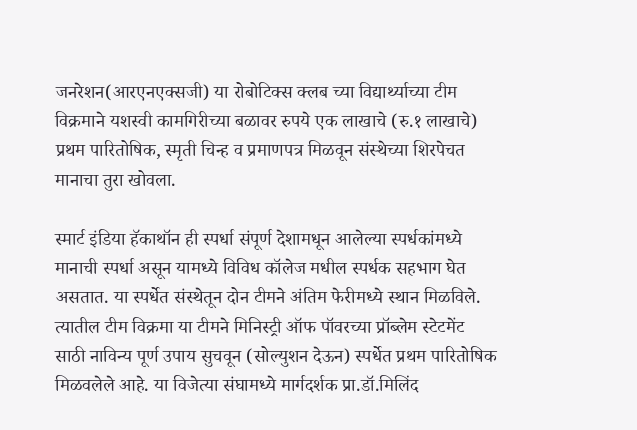जनरेशन(आरएनएक्सजी) या रोबोटिक्स क्लब च्या विद्यार्थ्याच्या टीम विक्रमाने यशस्वी कामगिरीच्या बळावर रुपये एक लाखाचे (रु.१ लाखाचे) प्रथम पारितोषिक, स्मृती चिन्ह व प्रमाणपत्र मिळवून संस्थेच्या शिरपेचत मानाचा तुरा खोवला.

स्मार्ट इंडिया हॅकाथॉन ही स्पर्धा संपूर्ण देशामधून आलेल्या स्पर्धकांमध्ये मानाची स्पर्धा असून यामध्ये विविध कॉलेज मधील स्पर्धक सहभाग घेत असतात. या स्पर्धेत संस्थेतून दोन टीमने अंतिम फेरीमध्ये स्थान मिळविले. त्यातील टीम विक्रमा या टीमने मिनिस्ट्री ऑफ पॉवरच्या प्रॉब्लेम स्टेटमेंट साठी नाविन्य पूर्ण उपाय सुचवून (सोल्युशन देऊन) स्पर्धेत प्रथम पारितोषिक मिळवलेले आहे. या विजेत्या संघामध्ये मार्गदर्शक प्रा.डॉ.मिलिंद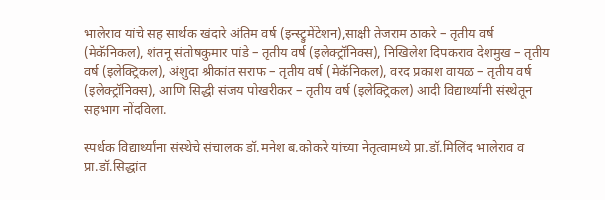भालेराव यांचे सह सार्थक खंदारे अंतिम वर्ष (इन्स्ट्रुमेंटेशन),साक्षी तेजराम ठाकरे – तृतीय वर्ष (मेकॅनिकल), शंतनू संतोषकुमार पांडे – तृतीय वर्ष (इलेक्ट्रॉनिक्स), निखिलेश दिपकराव देशमुख – तृतीय वर्ष (इलेक्ट्रिकल), अंशुदा श्रीकांत सराफ – तृतीय वर्ष (मेकॅनिकल), वरद प्रकाश वायळ – तृतीय वर्ष (इलेक्ट्रॉनिक्स), आणि सिद्धी संजय पोखरीकर – तृतीय वर्ष (इलेक्ट्रिकल) आदी विद्यार्थ्यांनी संस्थेतून सहभाग नोंदविला.

स्पर्धक विद्यार्थ्यांना संस्थेचे संचालक डॉ.मनेश ब.कोकरे यांच्या नेतृत्वामध्ये प्रा.डॉ.मिलिंद भालेराव व प्रा.डॉ.सिद्धांत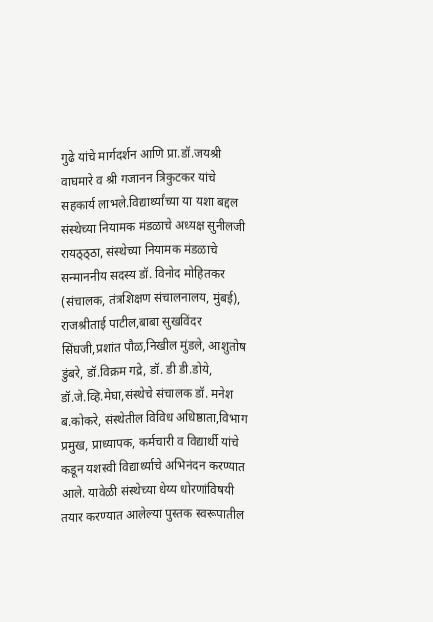गुढे यांचे मार्गदर्शन आणि प्रा.डॉ.जयश्री वाघमारे व श्री गजानन त्रिकुटकर यांचे सहकार्य लाभले.विद्यार्थ्यांच्या या यशा बद्दल संस्थेच्या नियामक मंडळाचे अध्यक्ष सुनीलजी रायठ्ठ्ठा, संस्थेच्या नियामक मंडळाचे सन्माननीय सदस्य डॉ. विनोद मोहितकर (संचालक, तंत्रशिक्षण संचालनालय, मुंबई), राजश्रीताई पाटील,बाबा सुखविंदर सिंघजी,प्रशांत पौळ,निखील मुंडले, आशुतोष डुंबरे, डॉ.विक्रम गद्रे, डॉ. डी डी.डोये, डॉ.जे.व्हि.मेघा,संस्थेचे संचालक डॉ. मनेश ब.कोकरे, संस्थेतील विविध अधिष्ठाता,विभाग प्रमुख, प्राध्यापक, कर्मचारी व विद्यार्थी यांचे कडून यशस्वी विद्यार्थ्याचे अभिनंदन करण्यात आले. यावेळी संस्थेच्या धेय्य धोरणांविषयी तयार करण्यात आलेल्या पुस्तक स्वरूपातील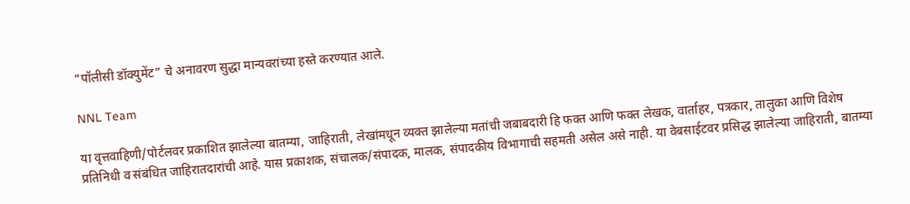“पॉलीसी डॉक्युमेंट” चे अनावरण सुद्धा मान्यवरांच्या हस्ते करण्यात आले.

NNL Team

या वृत्तवाहिणी/पोर्टलवर प्रकाशित झालेल्या बातम्या, जाहिराती, लेखांमधून व्यक्त झालेल्या मतांची जबाबदारी हि फक्त आणि फक्त लेखक, वार्ताहर, पत्रकार, तालुका आणि विशेष प्रतिनिधी व संबंधित जाहिरातदारांची आहे. यास प्रकाशक, संचालक/संपादक, मालक, संपादकीय विभागाची सहमती असेल असे नाही. या वेबसाईटवर प्रसिद्ध झालेल्या जाहिराती, बातम्या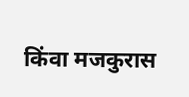किंवा मजकुरास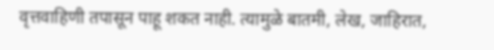वृत्तवाहिणी तपासून पाहू शकत नाही. त्यामुळे बातमी, लेख, जाहिरात,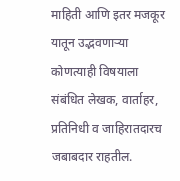माहिती आणि इतर मजकूर यातून उद्भवणाऱ्या कोणत्याही विषयाला संबंधित लेखक, वार्ताहर, प्रतिनिधी व जाहिरातदारच जबाबदार राहतील.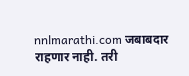nnlmarathi.com जबाबदार राहणार नाही. तरी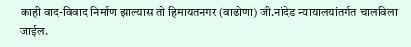काही वाद-विवाद निर्माण झाल्यास तो हिमायतनगर (वाढोणा) जी.नांदेड न्यायालयांतर्गत चालविला जाईल.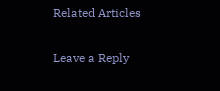Related Articles

Leave a Reply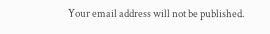Your email address will not be published.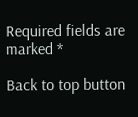Required fields are marked *

Back to top button